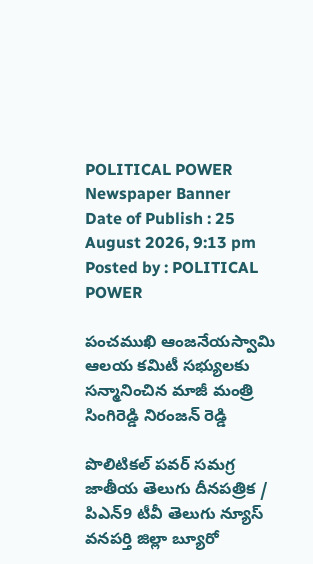POLITICAL POWER
Newspaper Banner
Date of Publish : 25 August 2026, 9:13 pm Posted by : POLITICAL POWER

పంచముఖి ఆంజనేయస్వామి ఆలయ కమిటీ సభ్యులకు సన్మానించిన మాజీ మంత్రి సింగిరెడ్డి నిరంజన్ రెడ్డి

పొలిటికల్ పవర్ సమగ్ర జాతీయ తెలుగు దీనపత్రిక / పిఎన్9 టీవీ తెలుగు న్యూస్ వనపర్తి జిల్లా బ్యూరో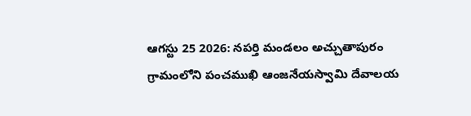ఆగస్టు 25 2026: నపర్తి మండలం అచ్చుతాపురం గ్రామంలోని పంచముఖి ఆంజనేయస్వామి దేవాలయ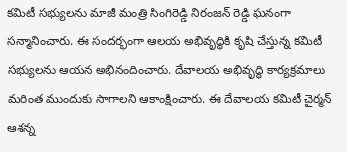కమిటీ సభ్యులను మాజీ మంత్రి సింగిరెడ్డి నిరంజన్ రెడ్డి ఘనంగా సన్మానించారు. ఈ సందర్భంగా ఆలయ అభివృద్ధికి కృషి చేస్తున్న కమిటీ సభ్యులను ఆయన అభినందించారు. దేవాలయ అభివృద్ధి కార్యక్రమాలు మరింత ముందుకు సాగాలని ఆకాంక్షించారు. ఈ దేవాలయ కమిటీ చైర్మన్ ఆశన్న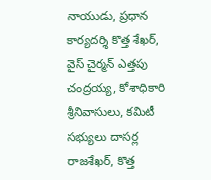నాయుడు, ప్రధాన కార్యదర్శి కొత్త శేఖర్, వైస్ చైర్మన్ ఎత్తపు చంద్రయ్య, కోశాధికారి శ్రీనివాసులు, కమిటీ సభ్యులు దాసర్ల రాజశేఖర్, కొత్త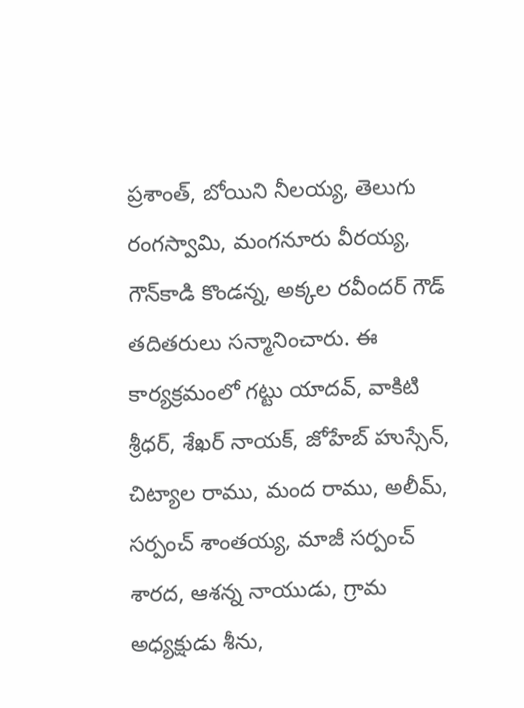ప్రశాంత్, బోయిని నీలయ్య, తెలుగు రంగస్వామి, మంగనూరు వీరయ్య, గౌన్‌కాడి కొండన్న, అక్కల రవీందర్ గౌడ్ తదితరులు సన్మానించారు. ఈ కార్యక్రమంలో గట్టు యాదవ్, వాకిటి శ్రీధర్, శేఖర్ నాయక్, జోహేబ్ హుస్సేన్, చిట్యాల రాము, మంద రాము, అలీమ్, సర్పంచ్ శాంతయ్య, మాజీ సర్పంచ్ శారద, ఆశన్న నాయుడు, గ్రామ అధ్యక్షుడు శీను,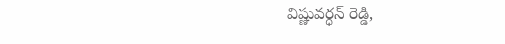విష్ణువర్ధన్ రెడ్డి,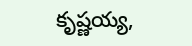కృష్ణయ్య,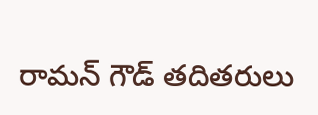రామన్ గౌడ్ తదితరులు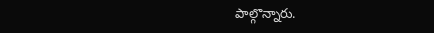పాల్గొన్నారు.